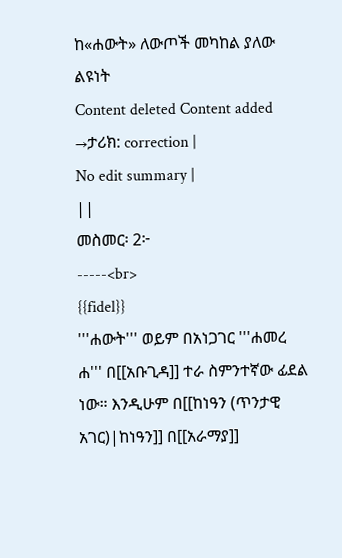ከ«ሐውት» ለውጦች መካከል ያለው ልዩነት
Content deleted Content added
→ታሪክ: correction |
No edit summary |
||
መስመር፡ 2፦
-----<br>
{{fidel}}
'''ሐውት''' ወይም በአነጋገር '''ሐመረ ሐ''' በ[[አቡጊዳ]] ተራ ስምንተኛው ፊደል ነው። እንዲሁም በ[[ከነዓን (ጥንታዊ አገር)|ከነዓን]] በ[[አራማያ]]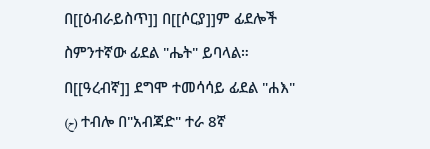በ[[ዕብራይስጥ]] በ[[ሶርያ]]ም ፊደሎች ስምንተኛው ፊደል "ሔት" ይባላል።
በ[[ዓረብኛ]] ደግሞ ተመሳሳይ ፊደል "ሐእ" (ح) ተብሎ በ"አብጃድ" ተራ 8ኛ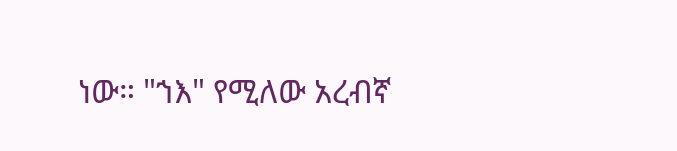ነው። "ኀእ" የሚለው አረብኛ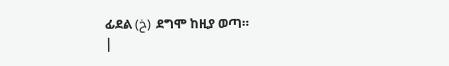ፊደል (خ) ደግሞ ከዚያ ወጣ።
|